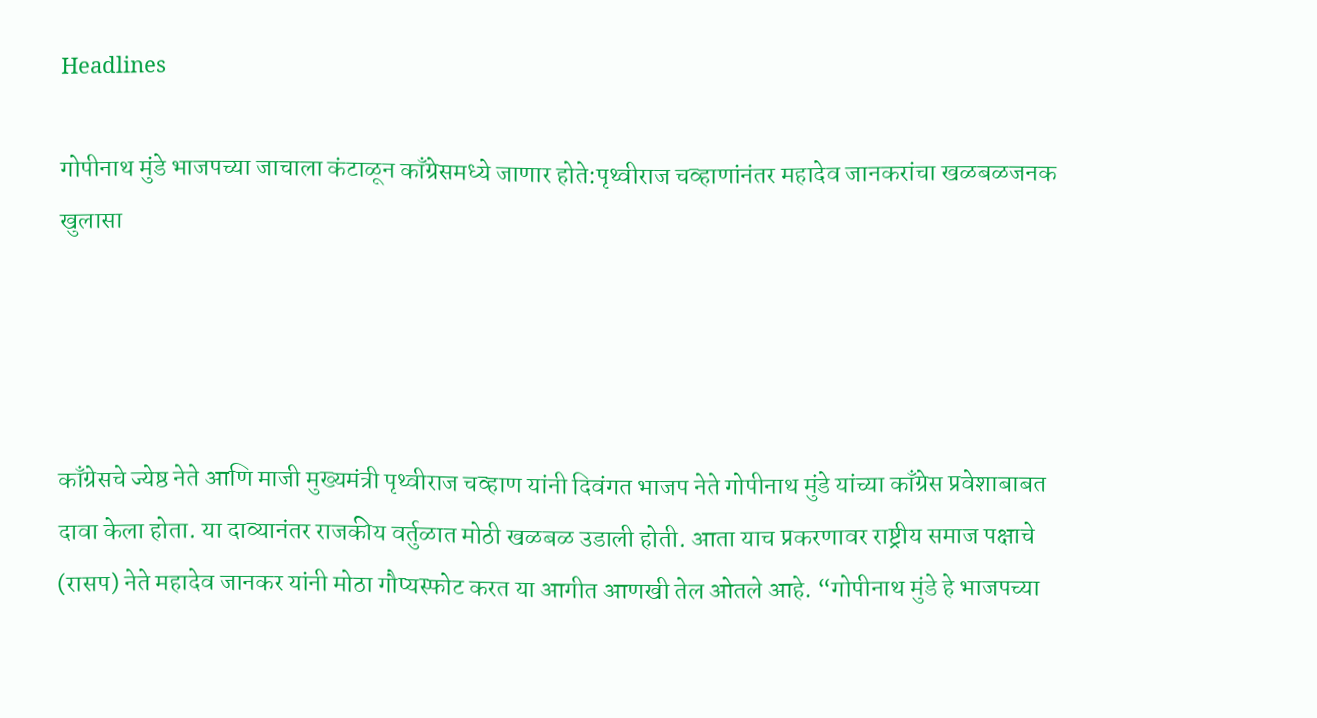Headlines

गोपीनाथ मुंडे भाजपच्या जाचाला कंटाळून काँग्रेसमध्ये जाणार होते:पृथ्वीराज चव्हाणांनंतर महादेव जानकरांचा खळबळजनक खुलासा




काँग्रेसचे ज्येष्ठ नेते आणि माजी मुख्यमंत्री पृथ्वीराज चव्हाण यांनी दिवंगत भाजप नेते गोपीनाथ मुंडे यांच्या काँग्रेस प्रवेशाबाबत दावा केला होता. या दाव्यानंतर राजकीय वर्तुळात मोठी खळबळ उडाली होती. आता याच प्रकरणावर राष्ट्रीय समाज पक्षाचे (रासप) नेते महादेव जानकर यांनी मोठा गौप्यस्फोट करत या आगीत आणखी तेल ओतले आहे. “गोपीनाथ मुंडे हे भाजपच्या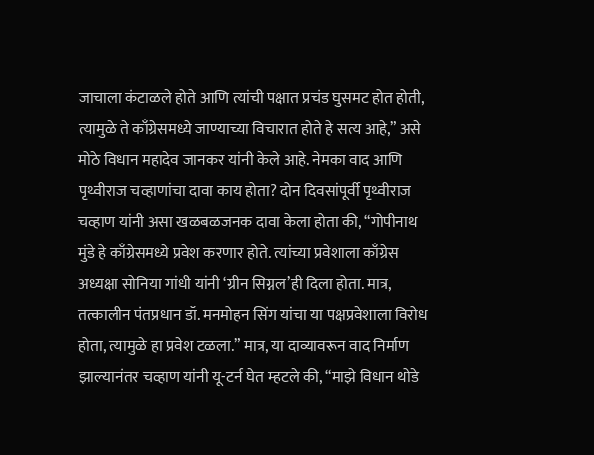जाचाला कंटाळले होते आणि त्यांची पक्षात प्रचंड घुसमट होत होती, त्यामुळे ते काँग्रेसमध्ये जाण्याच्या विचारात होते हे सत्य आहे,” असे मोठे विधान महादेव जानकर यांनी केले आहे. नेमका वाद आणि पृथ्वीराज चव्हाणांचा दावा काय होता? दोन दिवसांपूर्वी पृथ्वीराज चव्हाण यांनी असा खळबळजनक दावा केला होता की, “गोपीनाथ मुंडे हे काँग्रेसमध्ये प्रवेश करणार होते. त्यांच्या प्रवेशाला काँग्रेस अध्यक्षा सोनिया गांधी यांनी ‘ग्रीन सिग्नल’ही दिला होता. मात्र, तत्कालीन पंतप्रधान डॉ. मनमोहन सिंग यांचा या पक्षप्रवेशाला विरोध होता, त्यामुळे हा प्रवेश टळला.” मात्र, या दाव्यावरून वाद निर्माण झाल्यानंतर चव्हाण यांनी यू-टर्न घेत म्हटले की, “माझे विधान थोडे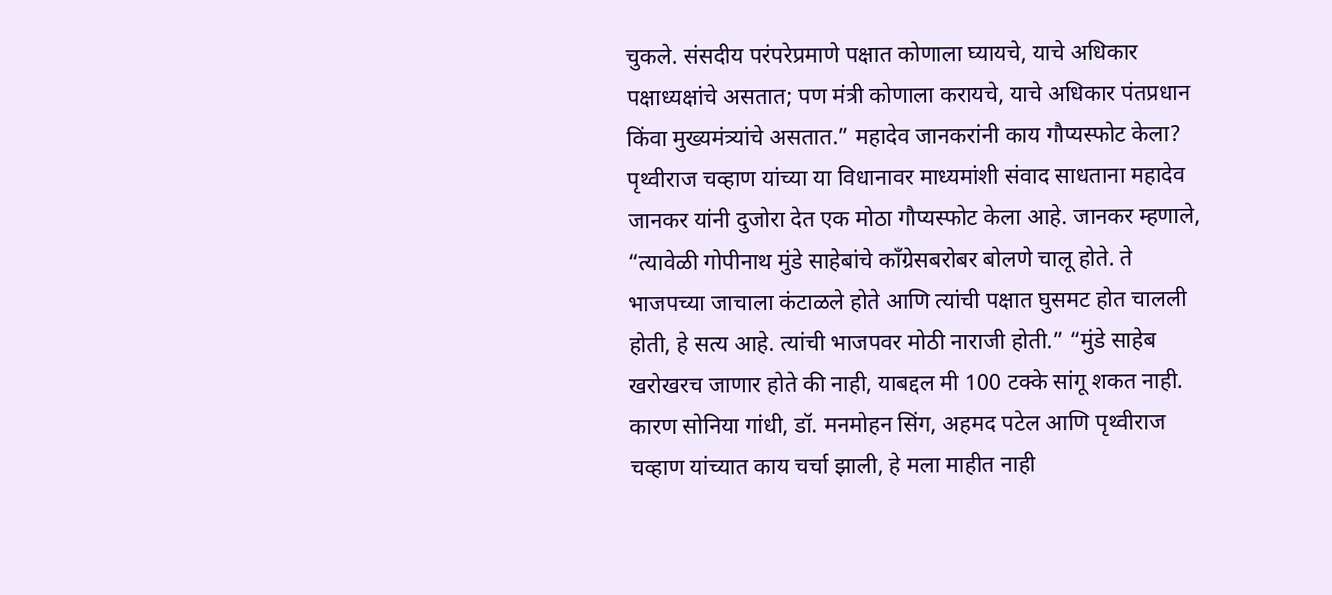चुकले. संसदीय परंपरेप्रमाणे पक्षात कोणाला घ्यायचे, याचे अधिकार पक्षाध्यक्षांचे असतात; पण मंत्री कोणाला करायचे, याचे अधिकार पंतप्रधान किंवा मुख्यमंत्र्यांचे असतात.” महादेव जानकरांनी काय गौप्यस्फोट केला? पृथ्वीराज चव्हाण यांच्या या विधानावर माध्यमांशी संवाद साधताना महादेव जानकर यांनी दुजोरा देत एक मोठा गौप्यस्फोट केला आहे. जानकर म्हणाले, “त्यावेळी गोपीनाथ मुंडे साहेबांचे काँग्रेसबरोबर बोलणे चालू होते. ते भाजपच्या जाचाला कंटाळले होते आणि त्यांची पक्षात घुसमट होत चालली होती, हे सत्य आहे. त्यांची भाजपवर मोठी नाराजी होती.” “मुंडे साहेब खरोखरच जाणार होते की नाही, याबद्दल मी 100 टक्के सांगू शकत नाही. कारण सोनिया गांधी, डॉ. मनमोहन सिंग, अहमद पटेल आणि पृथ्वीराज चव्हाण यांच्यात काय चर्चा झाली, हे मला माहीत नाही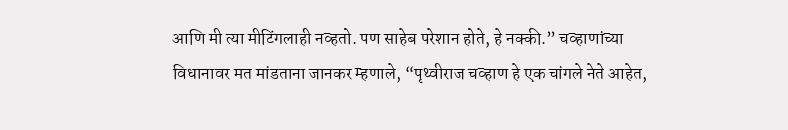आणि मी त्या मीटिंगलाही नव्हतो. पण साहेब परेशान होते, हे नक्की.” चव्हाणांच्या विधानावर मत मांडताना जानकर म्हणाले, “पृथ्वीराज चव्हाण हे एक चांगले नेते आहेत,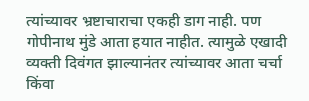त्यांच्यावर भ्रष्टाचाराचा एकही डाग नाही. पण गोपीनाथ मुंडे आता हयात नाहीत. त्यामुळे एखादी व्यक्ती दिवंगत झाल्यानंतर त्यांच्यावर आता चर्चा किंवा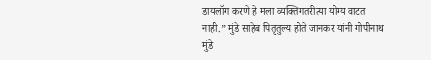डायलॉग करणे हे मला व्यक्तिगतरीत्या योग्य वाटत नाही.” मुंडे साहेब पितृतुल्य होते जानकर यांनी गोपीनाथ मुंडे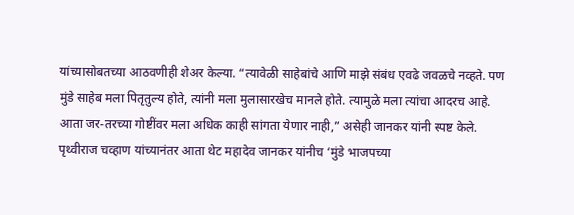यांच्यासोबतच्या आठवणीही शेअर केल्या. “त्यावेळी साहेबांचे आणि माझे संबंध एवढे जवळचे नव्हते. पण मुंडे साहेब मला पितृतुल्य होते, त्यांनी मला मुलासारखेच मानले होते. त्यामुळे मला त्यांचा आदरच आहे. आता जर-तरच्या गोष्टींवर मला अधिक काही सांगता येणार नाही,” असेही जानकर यांनी स्पष्ट केले. पृथ्वीराज चव्हाण यांच्यानंतर आता थेट महादेव जानकर यांनीच ‘मुंडे भाजपच्या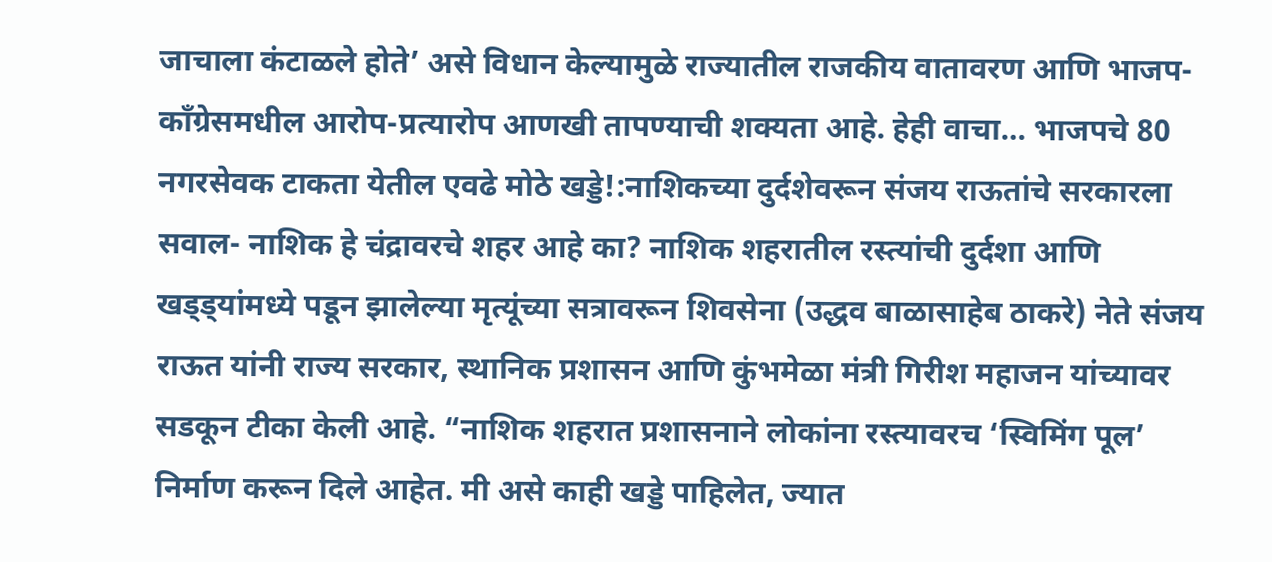जाचाला कंटाळले होते’ असे विधान केल्यामुळे राज्यातील राजकीय वातावरण आणि भाजप-काँग्रेसमधील आरोप-प्रत्यारोप आणखी तापण्याची शक्यता आहे. हेही वाचा… भाजपचे 80 नगरसेवक टाकता येतील एवढे मोठे खड्डे!:नाशिकच्या दुर्दशेवरून संजय राऊतांचे सरकारला सवाल- नाशिक हे चंद्रावरचे शहर आहे का? नाशिक शहरातील रस्त्यांची दुर्दशा आणि खड्ड्यांमध्ये पडून झालेल्या मृत्यूंच्या सत्रावरून शिवसेना (उद्धव बाळासाहेब ठाकरे) नेते संजय राऊत यांनी राज्य सरकार, स्थानिक प्रशासन आणि कुंभमेळा मंत्री गिरीश महाजन यांच्यावर सडकून टीका केली आहे. “नाशिक शहरात प्रशासनाने लोकांना रस्त्यावरच ‘स्विमिंग पूल’ निर्माण करून दिले आहेत. मी असे काही खड्डे पाहिलेत, ज्यात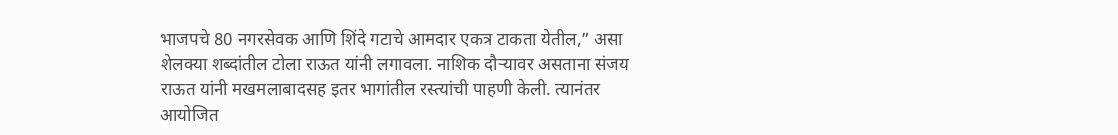भाजपचे 80 नगरसेवक आणि शिंदे गटाचे आमदार एकत्र टाकता येतील,” असा शेलक्या शब्दांतील टोला राऊत यांनी लगावला. नाशिक दौऱ्यावर असताना संजय राऊत यांनी मखमलाबादसह इतर भागांतील रस्त्यांची पाहणी केली. त्यानंतर आयोजित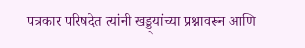पत्रकार परिषदेत त्यांनी खड्ड्यांच्या प्रश्नावरून आणि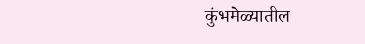कुंभमेळ्यातील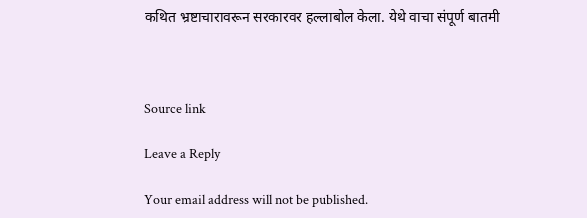कथित भ्रष्टाचारावरून सरकारवर हल्लाबोल केला. येथे वाचा संपूर्ण बातमी



Source link

Leave a Reply

Your email address will not be published.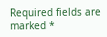Required fields are marked *